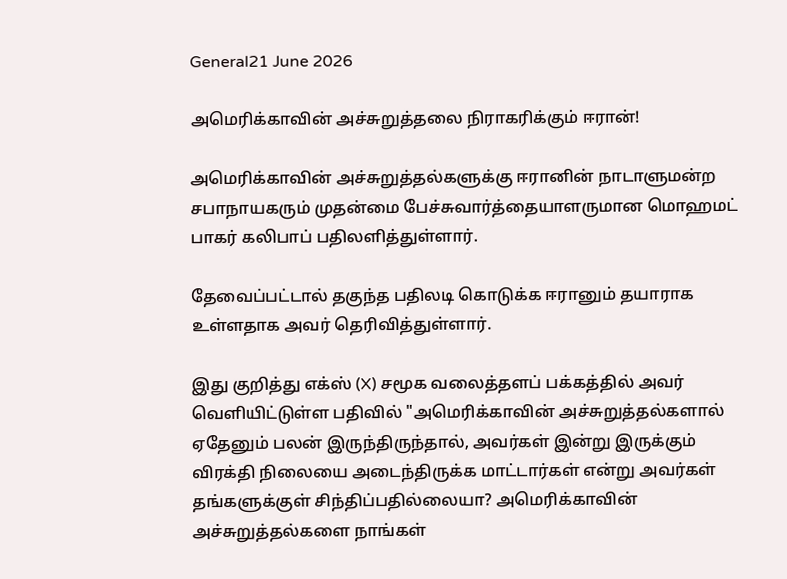General21 June 2026

அமெரிக்காவின் அச்சுறுத்தலை நிராகரிக்கும் ஈரான்!

அமெரிக்காவின் அச்சுறுத்தல்களுக்கு ஈரானின் நாடாளுமன்ற சபாநாயகரும் முதன்மை பேச்சுவார்த்தையாளருமான மொஹமட் பாகர் கலிபாப் பதிலளித்துள்ளார்.

தேவைப்பட்டால் தகுந்த பதிலடி கொடுக்க ஈரானும் தயாராக உள்ளதாக அவர் தெரிவித்துள்ளார்.

இது குறித்து எக்ஸ் (X) சமூக வலைத்தளப் பக்கத்தில் அவர் வெளியிட்டுள்ள பதிவில் "அமெரிக்காவின் அச்சுறுத்தல்களால் ஏதேனும் பலன் இருந்திருந்தால், அவர்கள் இன்று இருக்கும் விரக்தி நிலையை அடைந்திருக்க மாட்டார்கள் என்று அவர்கள் தங்களுக்குள் சிந்திப்பதில்லையா? அமெரிக்காவின் அச்சுறுத்தல்களை நாங்கள்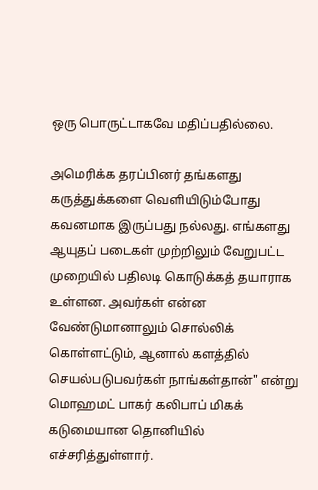ஒரு பொருட்டாகவே மதிப்பதில்லை.

அமெரிக்க தரப்பினர் தங்களது கருத்துக்களை வெளியிடும்போது கவனமாக இருப்பது நல்லது. எங்களது ஆயுதப் படைகள் முற்றிலும் வேறுபட்ட முறையில் பதிலடி கொடுக்கத் தயாராக உள்ளன. அவர்கள் என்ன வேண்டுமானாலும் சொல்லிக் கொள்ளட்டும், ஆனால் களத்தில் செயல்படுபவர்கள் நாங்கள்தான்" என்று மொஹமட் பாகர் கலிபாப் மிகக் கடுமையான தொனியில் எச்சரித்துள்ளார்.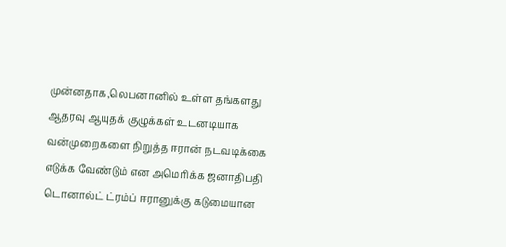முன்னதாக,லெபனானில் உள்ள தங்களது ஆதரவு ஆயுதக் குழுக்கள் உடனடியாக வன்முறைகளை நிறுத்த ஈரான் நடவடிக்கை எடுக்க வேண்டும் என அமெரிக்க ஜனாதிபதி டொனால்ட் ட்ரம்ப் ஈரானுக்கு கடுமையான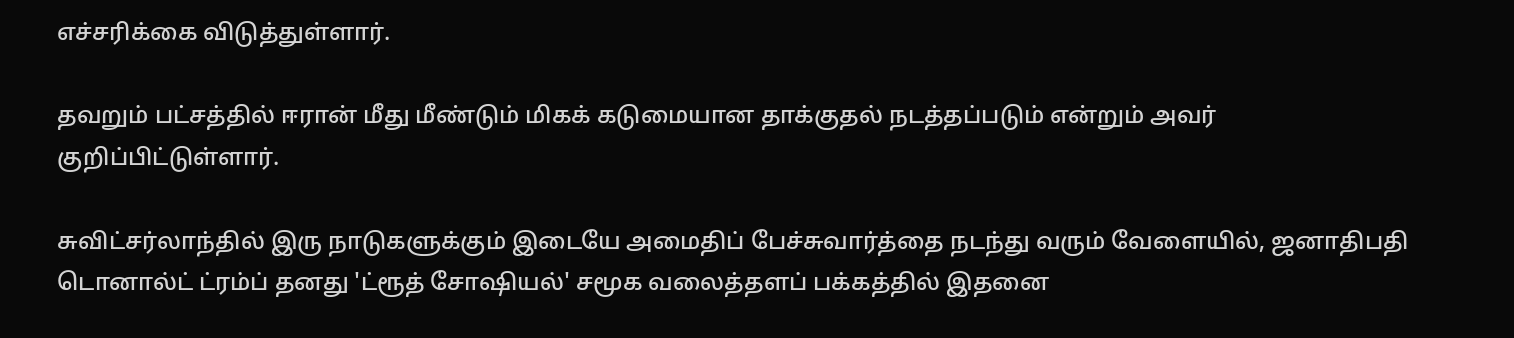எச்சரிக்கை விடுத்துள்ளார்.

தவறும் பட்சத்தில் ஈரான் மீது மீண்டும் மிகக் கடுமையான தாக்குதல் நடத்தப்படும் என்றும் அவர் குறிப்பிட்டுள்ளார்.

சுவிட்சர்லாந்தில் இரு நாடுகளுக்கும் இடையே அமைதிப் பேச்சுவார்த்தை நடந்து வரும் வேளையில், ஜனாதிபதி டொனால்ட் ட்ரம்ப் தனது 'ட்ரூத் சோஷியல்' சமூக வலைத்தளப் பக்கத்தில் இதனை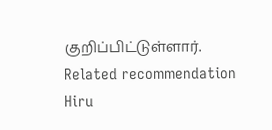குறிப்பிட்டுள்ளார்.
Related recommendation
Hiru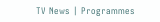TV News | Programmes